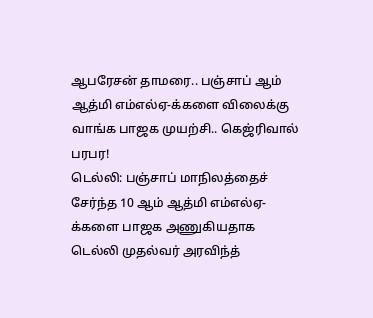ஆபரேசன் தாமரை.. பஞ்சாப் ஆம் ஆத்மி எம்எல்ஏ-க்களை விலைக்கு வாங்க பாஜக முயற்சி.. கெஜ்ரிவால் பரபர!
டெல்லி: பஞ்சாப் மாநிலத்தைச் சேர்ந்த 10 ஆம் ஆத்மி எம்எல்ஏ-க்களை பாஜக அணுகியதாக டெல்லி முதல்வர் அரவிந்த்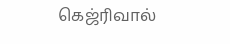கெஜ்ரிவால்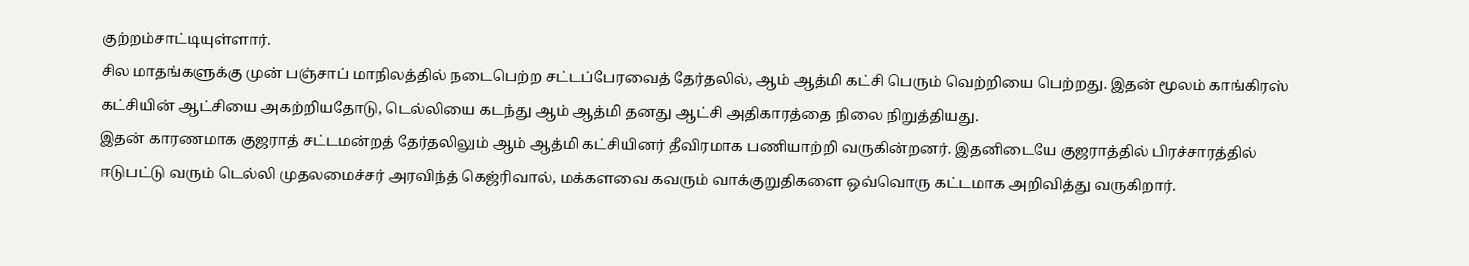குற்றம்சாட்டியுள்ளார்.
சில மாதங்களுக்கு முன் பஞ்சாப் மாநிலத்தில் நடைபெற்ற சட்டப்பேரவைத் தேர்தலில், ஆம் ஆத்மி கட்சி பெரும் வெற்றியை பெற்றது. இதன் மூலம் காங்கிரஸ் கட்சியின் ஆட்சியை அகற்றியதோடு, டெல்லியை கடந்து ஆம் ஆத்மி தனது ஆட்சி அதிகாரத்தை நிலை நிறுத்தியது.
இதன் காரணமாக குஜராத் சட்டமன்றத் தேர்தலிலும் ஆம் ஆத்மி கட்சியினர் தீவிரமாக பணியாற்றி வருகின்றனர். இதனிடையே குஜராத்தில் பிரச்சாரத்தில் ஈடுபட்டு வரும் டெல்லி முதலமைச்சர் அரவிந்த் கெஜ்ரிவால், மக்களவை கவரும் வாக்குறுதிகளை ஒவ்வொரு கட்டமாக அறிவித்து வருகிறார்.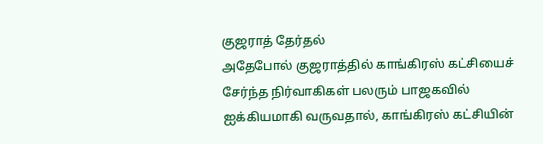குஜராத் தேர்தல்
அதேபோல் குஜராத்தில் காங்கிரஸ் கட்சியைச் சேர்ந்த நிர்வாகிகள் பலரும் பாஜகவில் ஐக்கியமாகி வருவதால், காங்கிரஸ் கட்சியின்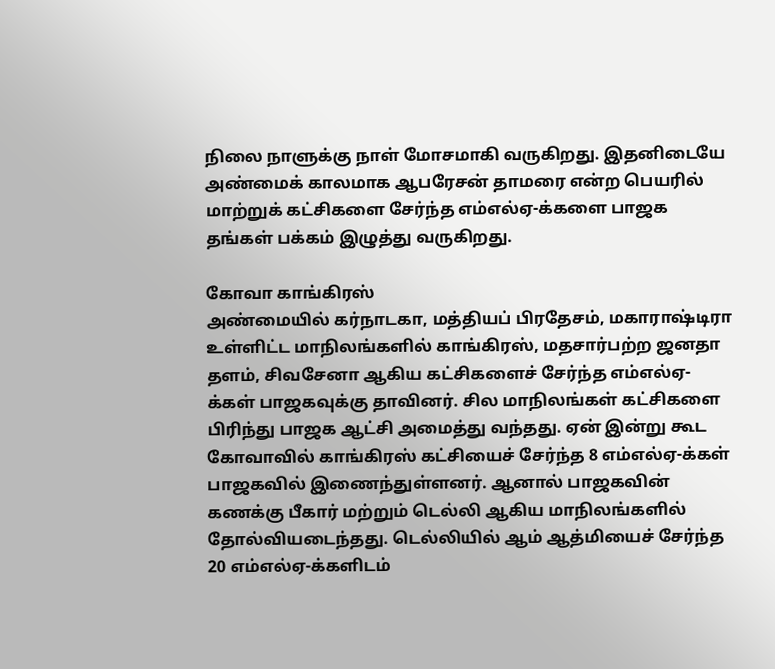நிலை நாளுக்கு நாள் மோசமாகி வருகிறது. இதனிடையே அண்மைக் காலமாக ஆபரேசன் தாமரை என்ற பெயரில் மாற்றுக் கட்சிகளை சேர்ந்த எம்எல்ஏ-க்களை பாஜக தங்கள் பக்கம் இழுத்து வருகிறது.

கோவா காங்கிரஸ்
அண்மையில் கர்நாடகா, மத்தியப் பிரதேசம், மகாராஷ்டிரா உள்ளிட்ட மாநிலங்களில் காங்கிரஸ், மதசார்பற்ற ஜனதா தளம், சிவசேனா ஆகிய கட்சிகளைச் சேர்ந்த எம்எல்ஏ-க்கள் பாஜகவுக்கு தாவினர். சில மாநிலங்கள் கட்சிகளை பிரிந்து பாஜக ஆட்சி அமைத்து வந்தது. ஏன் இன்று கூட கோவாவில் காங்கிரஸ் கட்சியைச் சேர்ந்த 8 எம்எல்ஏ-க்கள் பாஜகவில் இணைந்துள்ளனர். ஆனால் பாஜகவின் கணக்கு பீகார் மற்றும் டெல்லி ஆகிய மாநிலங்களில் தோல்வியடைந்தது. டெல்லியில் ஆம் ஆத்மியைச் சேர்ந்த 20 எம்எல்ஏ-க்களிடம்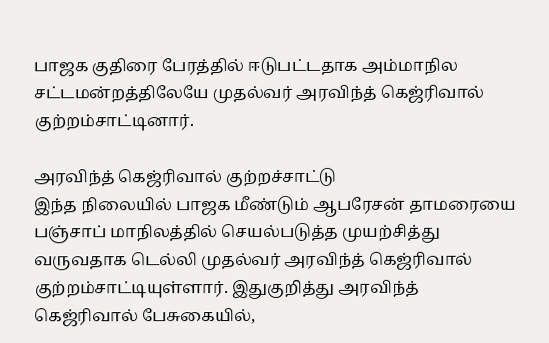பாஜக குதிரை பேரத்தில் ஈடுபட்டதாக அம்மாநில சட்டமன்றத்திலேயே முதல்வர் அரவிந்த் கெஜ்ரிவால் குற்றம்சாட்டினார்.

அரவிந்த் கெஜ்ரிவால் குற்றச்சாட்டு
இந்த நிலையில் பாஜக மீண்டும் ஆபரேசன் தாமரையை பஞ்சாப் மாநிலத்தில் செயல்படுத்த முயற்சித்து வருவதாக டெல்லி முதல்வர் அரவிந்த் கெஜ்ரிவால் குற்றம்சாட்டியுள்ளார். இதுகுறித்து அரவிந்த் கெஜ்ரிவால் பேசுகையில்,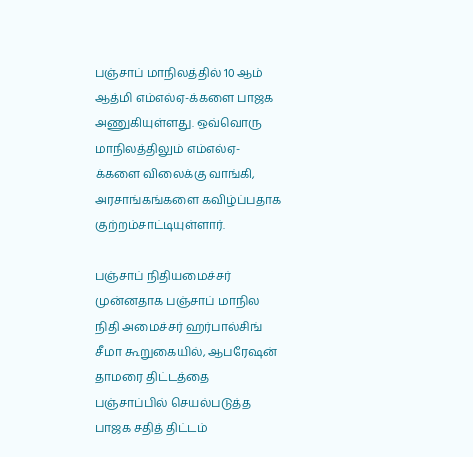பஞ்சாப் மாநிலத்தில் 10 ஆம் ஆத்மி எம்எல்ஏ-க்களை பாஜக அணுகியுள்ளது. ஒவ்வொரு மாநிலத்திலும் எம்எல்ஏ-க்களை விலைக்கு வாங்கி, அரசாங்கங்களை கவிழ்ப்பதாக குற்றம்சாட்டியுள்ளார்.

பஞ்சாப் நிதியமைச்சர்
முன்னதாக பஞ்சாப் மாநில நிதி அமைச்சர் ஹர்பால்சிங் சீமா கூறுகையில், ஆபரேஷன் தாமரை திட்டத்தை பஞ்சாப்பில் செயல்படுத்த பாஜக சதித் திட்டம்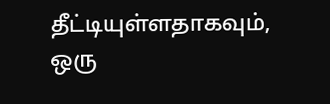தீட்டியுள்ளதாகவும், ஒரு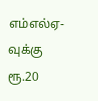எம்எல்ஏ-வுக்கு ரூ.20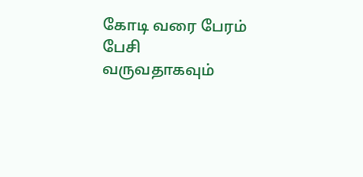கோடி வரை பேரம் பேசி வருவதாகவும்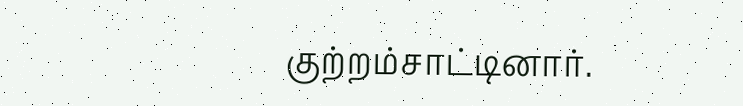குற்றம்சாட்டினார்.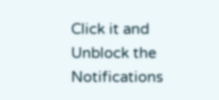Click it and Unblock the Notifications